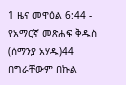1 ዜና መዋዕል 6:44 - የአማርኛ መጽሐፍ ቅዱስ (ሰማንያ አሃዱ)44 በግራቸውም በኩል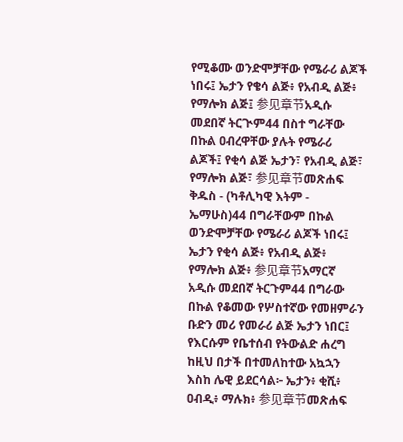የሚቆሙ ወንድሞቻቸው የሜራሪ ልጆች ነበሩ፤ ኤታን የቄሳ ልጅ፥ የአብዲ ልጅ፥ የማሎክ ልጅ፤ 参见章节አዲሱ መደበኛ ትርጒም44 በስተ ግራቸው በኩል ዐብረዋቸው ያሉት የሜራሪ ልጆች፤ የቂሳ ልጅ ኤታን፣ የአብዲ ልጅ፣ የማሎክ ልጅ፣ 参见章节መጽሐፍ ቅዱስ - (ካቶሊካዊ እትም - ኤማሁስ)44 በግራቸውም በኩል ወንድሞቻቸው የሜራሪ ልጆች ነበሩ፤ ኤታን የቂሳ ልጅ፥ የአብዲ ልጅ፥ የማሎክ ልጅ፥ 参见章节አማርኛ አዲሱ መደበኛ ትርጉም44 በግራው በኩል የቆመው የሦስተኛው የመዘምራን ቡድን መሪ የመራሪ ልጅ ኤታን ነበር፤ የእርሱም የቤተሰብ የትውልድ ሐረግ ከዚህ በታች በተመለከተው አኳኋን እስከ ሌዊ ይደርሳል፦ ኤታን፥ ቂሺ፥ ዐብዲ፥ ማሉክ፥ 参见章节መጽሐፍ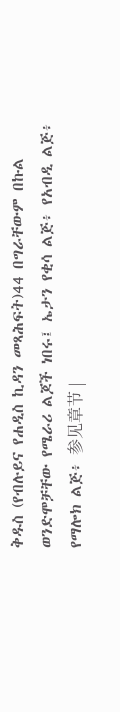ቅዱስ (የብሉይና የሐዲስ ኪዳን መጻሕፍት)44 በግራቸውም በኩል ወንድሞቻቸው የሜራሪ ልጆች ነበሩ፤ ኤታን የቂሳ ልጅ፥ የአብዲ ልጅ፥ የማሎክ ልጅ፥ 参见章节 |